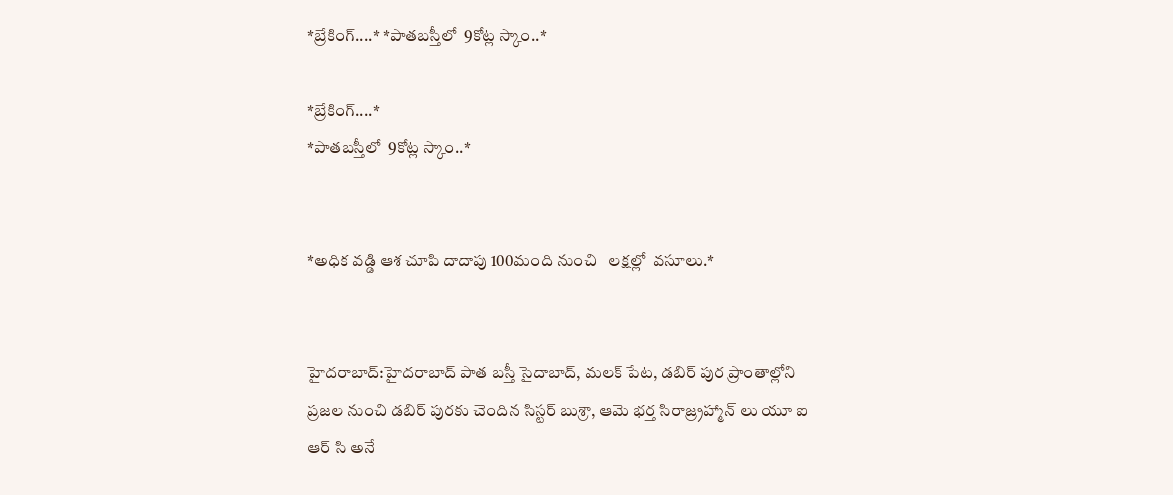*బ్రేకింగ్....* *పాతబస్తీలో  9కోట్ల స్కాం..*

*బ్రేకింగ్....*
*పాతబస్తీలో  9కోట్ల స్కాం..*


*అధిక వడ్డి ఆశ చూపి దాదాపు 100మంది నుంచి   లక్షల్లో  వసూలు.*


హైదరాబాద్:హైదరాబాద్ పాత బస్తీ సైదాబాద్, మలక్ పేట, డబిర్ పుర ప్రాంతాల్లోని ప్రజల నుంచి డబిర్ పురకు చెందిన సిస్టర్ బుశ్రా, ఆమె భర్త సిరాజ్ర్రహ్మాన్ లు యూ ఐ ఆర్ సి అనే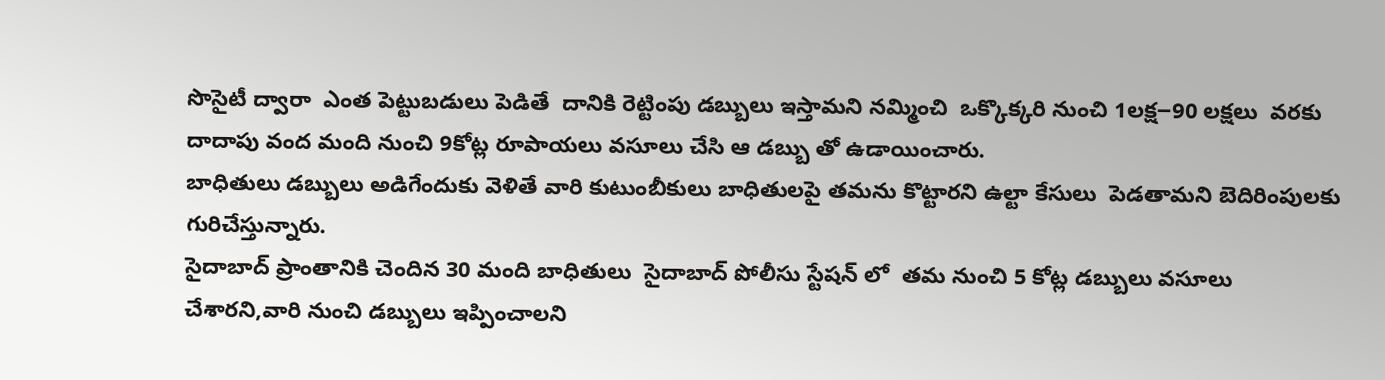సొసైటీ ద్వారా  ఎంత పెట్టుబడులు పెడితే  దానికి రెట్టింపు డబ్బులు ఇస్తామని నమ్మించి  ఒక్కొక్కరి నుంచి 1లక్ష౼90 లక్షలు  వరకు దాదాపు వంద మంది నుంచి 9కోట్ల రూపాయలు వసూలు చేసి ఆ డబ్బు తో ఉడాయించారు.
బాధితులు డబ్బులు అడిగేందుకు వెళితే వారి కుటుంబీకులు బాధితులపై తమను కొట్టారని ఉల్టా కేసులు  పెడతామని బెదిరింపులకు గురిచేస్తున్నారు.
సైదాబాద్ ప్రాంతానికి చెందిన 30 మంది బాధితులు  సైదాబాద్ పోలీసు స్టేషన్ లో  తమ నుంచి 5 కోట్ల డబ్బులు వసూలు చేశారని,వారి నుంచి డబ్బులు ఇప్పించాలని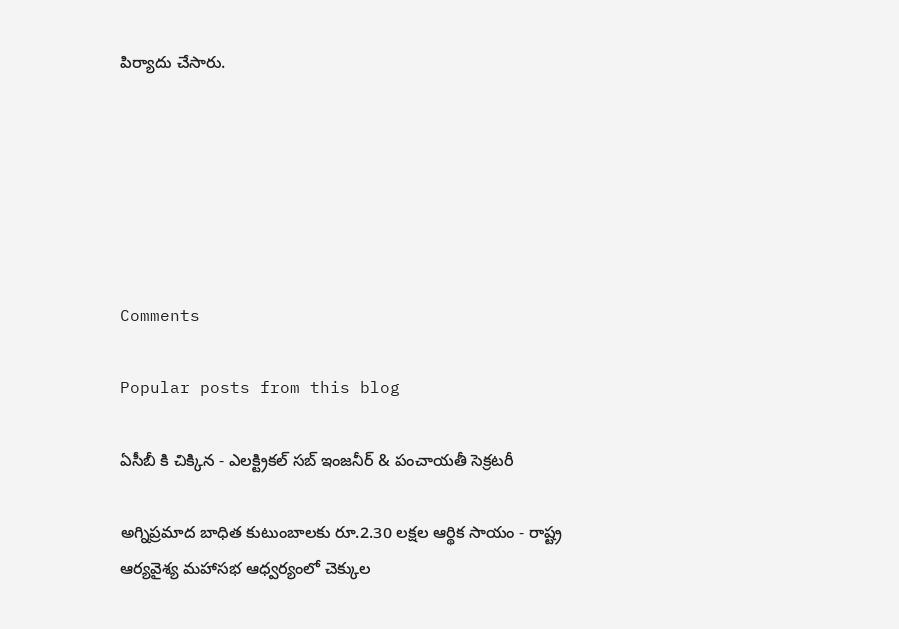పిర్యాదు చేసారు.






Comments

Popular posts from this blog

ఏసీబీ కి చిక్కిన - ఎలక్ట్రికల్ సబ్ ఇంజనీర్ & పంచాయతీ సెక్రటరీ

అగ్నిప్రమాద బాధిత కుటుంబాలకు రూ.2.30 లక్షల ఆర్థిక సాయం - రాష్ట్ర ఆర్యవైశ్య మహాసభ ఆధ్వర్యంలో చెక్కుల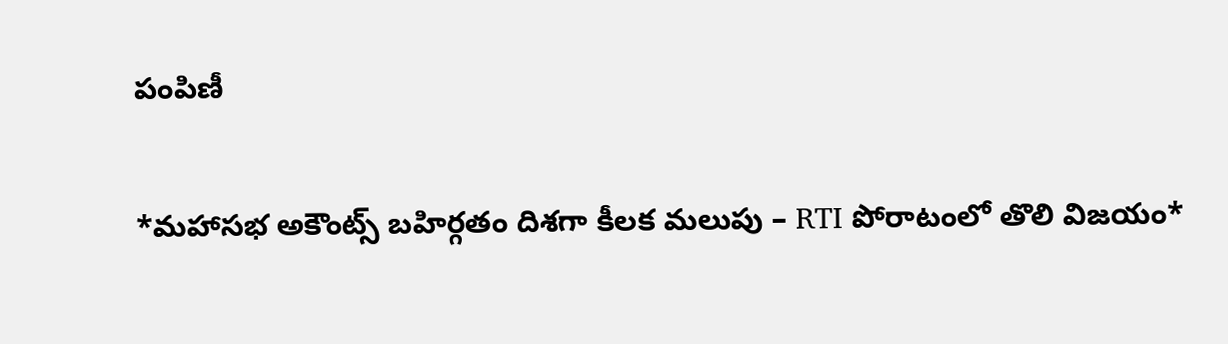పంపిణీ

*మహాసభ అకౌంట్స్ బహిర్గతం దిశగా కీలక మలుపు – RTI పోరాటంలో తొలి విజయం*